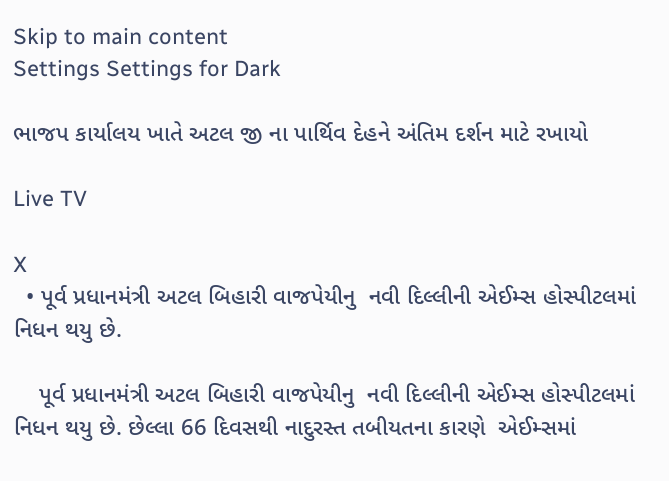Skip to main content
Settings Settings for Dark

ભાજપ કાર્યાલય ખાતે અટલ જી ના પાર્થિવ દેહને અંતિમ દર્શન માટે રખાયો

Live TV

X
  • પૂર્વ પ્રધાનમંત્રી અટલ બિહારી વાજપેયીનુ  નવી દિલ્લીની એઈમ્સ હોસ્પીટલમાં  નિધન થયુ છે.

    પૂર્વ પ્રધાનમંત્રી અટલ બિહારી વાજપેયીનુ  નવી દિલ્લીની એઈમ્સ હોસ્પીટલમાં  નિધન થયુ છે. છેલ્લા 66 દિવસથી નાદુરસ્ત તબીયતના કારણે  એઈમ્સમાં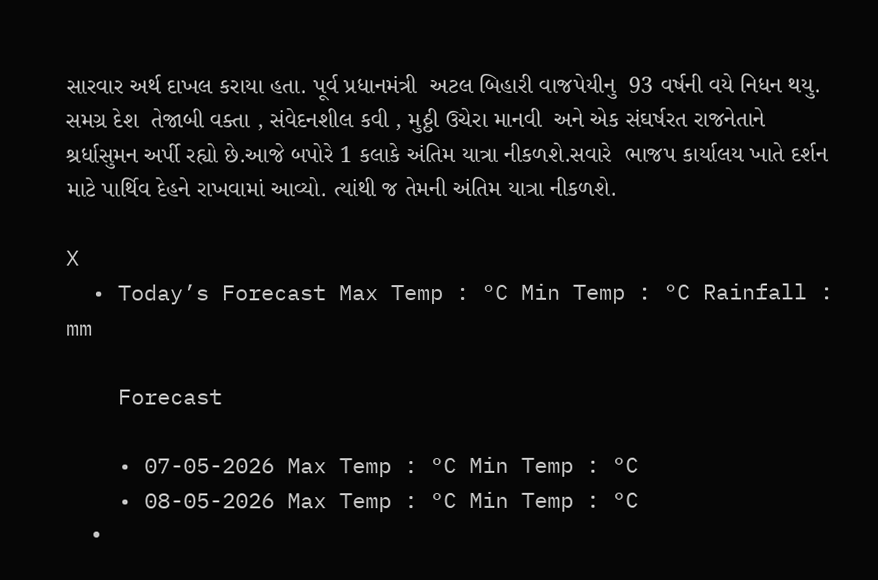સારવાર અર્થ દાખલ કરાયા હતા. પૂર્વ પ્રધાનમંત્રી  અટલ બિહારી વાજપેયીનુ  93 વર્ષની વયે નિધન થયુ. સમગ્ર દેશ  તેજાબી વક્તા , સંવેદનશીલ કવી , મુઠ્ઠી ઉચેરા માનવી  અને એક સંઘર્ષરત રાજનેતાને  શ્રર્ધાસુમન અર્પી રહ્યો છે.આજે બપોરે 1 કલાકે અંતિમ યાત્રા નીકળશે.સવારે  ભાજપ કાર્યાલય ખાતે દર્શન માટે પાર્થિવ દેહને રાખવામાં આવ્યો. ત્યાંથી જ તેમની અંતિમ યાત્રા નીકળશે.

X
  • Today’s Forecast Max Temp : °C Min Temp : °C Rainfall : mm

    Forecast

    • 07-05-2026 Max Temp : °C Min Temp : °C
    • 08-05-2026 Max Temp : °C Min Temp : °C
    •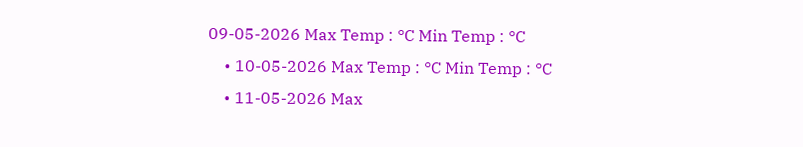09-05-2026 Max Temp : °C Min Temp : °C
    • 10-05-2026 Max Temp : °C Min Temp : °C
    • 11-05-2026 Max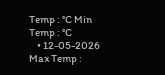Temp : °C Min Temp : °C
    • 12-05-2026 Max Temp :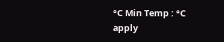°C Min Temp : °C
apply